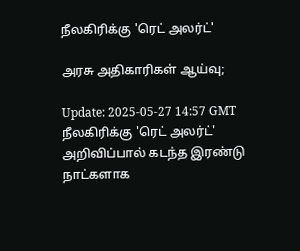நீலகிரிக்கு 'ரெட் அலர்ட்'

அரசு அதிகாரிகள் ஆய்வு;

Update: 2025-05-27 14:57 GMT
நீலகிரிக்கு 'ரெட் அலர்ட்' அறிவிப்பால் கடந்த இரண்டு நாட்களாக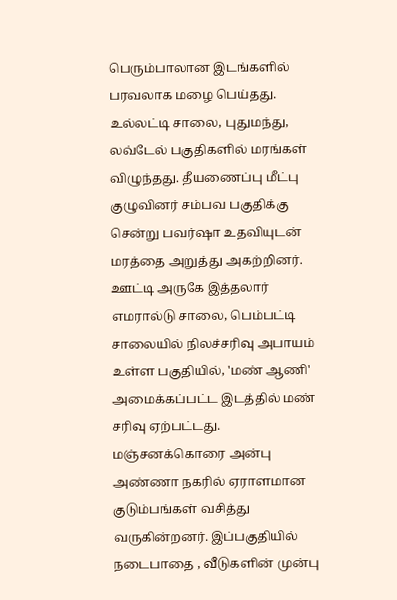பெரும்பாலான இடங்களில் பரவலாக மழை பெய்தது. உல்லட்டி சாலை, புதுமந்து, லவ்டேல் பகுதிகளில் மரங்கள் விழுந்தது. தீயணைப்பு மீட்பு குழுவினர் சம்பவ பகுதிக்கு சென்று பவர்ஷா உதவியுடன் மரத்தை அறுத்து அகற்றினர். ஊட்டி அருகே இத்தலார் எமரால்டு சாலை, பெம்பட்டி சாலையில் நிலச்சரிவு அபாயம் உள்ள பகுதியில், 'மண் ஆணி' அமைக்கப்பட்ட இடத்தில் மண் சரிவு ஏற்பட்டது. மஞ்சனக்கொரை அன்பு அண்ணா நகரில் ஏராளமான குடும்பங்கள் வசித்து வருகின்றனர். இப்பகுதியில் நடைபாதை , வீடுகளின் முன்பு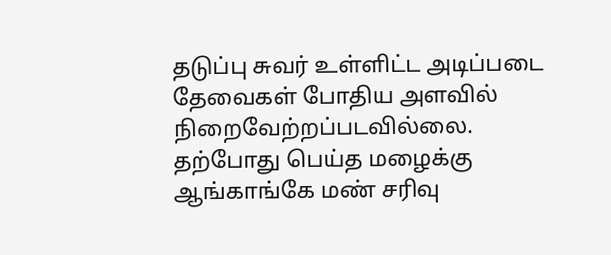தடுப்பு சுவர் உள்ளிட்ட அடிப்படை தேவைகள் போதிய அளவில் நிறைவேற்றப்படவில்லை. தற்போது பெய்த மழைக்கு ஆங்காங்கே மண் சரிவு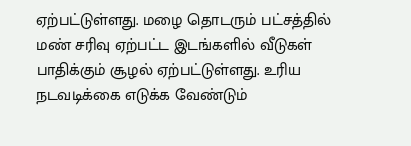ஏற்பட்டுள்ளது. மழை தொடரும் பட்சத்தில் மண் சரிவு ஏற்பட்ட இடங்களில் வீடுகள் பாதிக்கும் சூழல் ஏற்பட்டுள்ளது. உரிய நடவடிக்கை எடுக்க வேண்டும்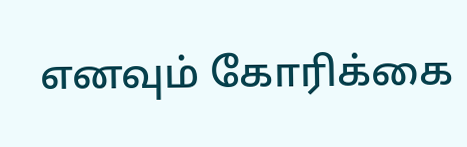எனவும் கோரிக்கை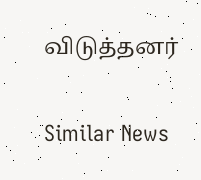விடுத்தனர்

Similar News